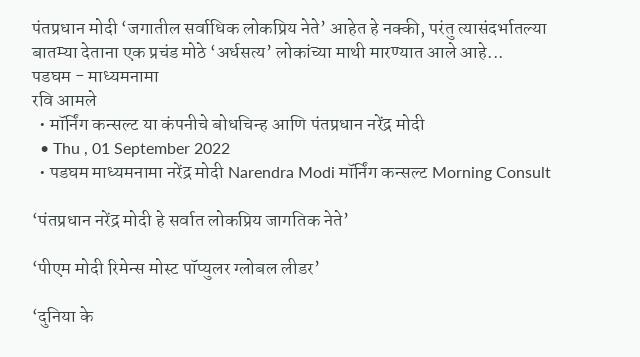पंतप्रधान मोदी ‘जगातील सर्वाधिक लोकप्रिय नेते’ आहेत हे नक्की, परंतु त्यासंदर्भातल्या बातम्या देताना एक प्रचंड मोठे ‘अर्धसत्य’ लोकांच्या माथी मारण्यात आले आहे...
पडघम - माध्यमनामा
रवि आमले
  • मॉर्निंग कन्सल्ट या कंपनीचे बोधचिन्ह आणि पंतप्रधान नरेंद्र मोदी
  • Thu , 01 September 2022
  • पडघम माध्यमनामा नरेंद्र मोदी Narendra Modi मॉर्निंग कन्सल्ट Morning Consult

‘पंतप्रधान नरेंद्र मोदी हे सर्वात लोकप्रिय जागतिक नेते’

‘पीएम मोदी रिमेन्स मोस्ट पॉप्युलर ग्लोबल लीडर’

‘दुनिया के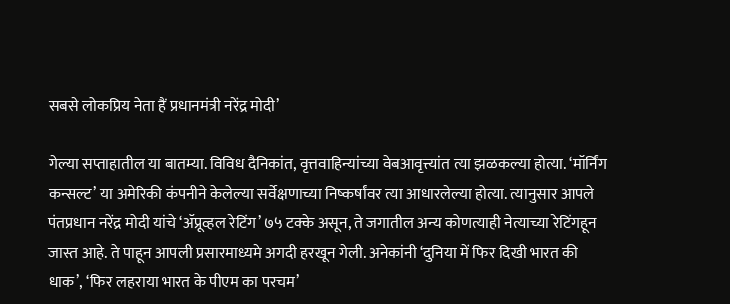सबसे लोकप्रिय नेता हैं प्रधानमंत्री नरेंद्र मोदी’

गेल्या सप्ताहातील या बातम्या. विविध दैनिकांत, वृत्तवाहिन्यांच्या वेबआवृत्त्यांत त्या झळकल्या होत्या. ‘मॉर्निंग कन्सल्ट’ या अमेरिकी कंपनीने केलेल्या सर्वेक्षणाच्या निष्कर्षांवर त्या आधारलेल्या होत्या. त्यानुसार आपले पंतप्रधान नरेंद्र मोदी यांचे ‘ॲप्रूव्हल रेटिंग’ ७५ टक्के असून, ते जगातील अन्य कोणत्याही नेत्याच्या रेटिंगहून जास्त आहे. ते पाहून आपली प्रसारमाध्यमे अगदी हरखून गेली. अनेकांनी ‘दुनिया में फिर दिखी भारत की धाक’, ‘फिर लहराया भारत के पीएम का परचम’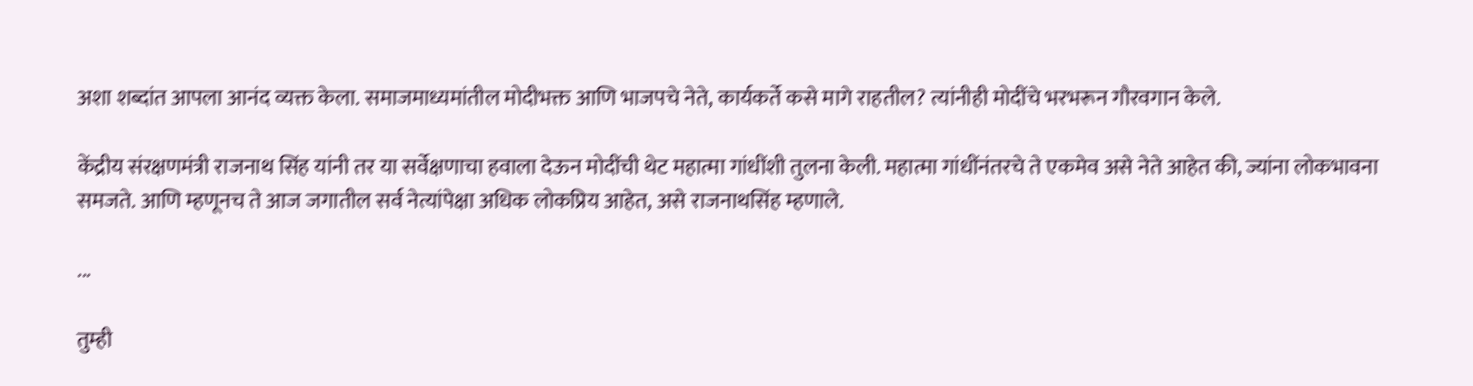अशा शब्दांत आपला आनंद व्यक्त केला. समाजमाध्यमांतील मोदीभक्त आणि भाजपचे नेते, कार्यकर्ते कसे मागे राहतील? त्यांनीही मोदींचे भरभरून गौरवगान केले.

केंद्रीय संरक्षणमंत्री राजनाथ सिंह यांनी तर या सर्वेक्षणाचा हवाला देऊन मोदींची थेट महात्मा गांधींशी तुलना केली. महात्मा गांधींनंतरचे ते एकमेव असे नेते आहेत की, ज्यांना लोकभावना समजते. आणि म्हणूनच ते आज जगातील सर्व नेत्यांपेक्षा अधिक लोकप्रिय आहेत, असे राजनाथसिंह म्हणाले.

...

तुम्ही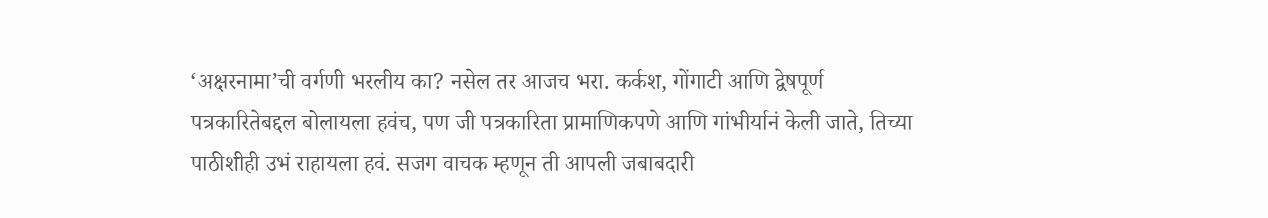‘अक्षरनामा’ची वर्गणी भरलीय का? नसेल तर आजच भरा. कर्कश, गोंगाटी आणि द्वेषपूर्ण पत्रकारितेबद्दल बोलायला हवंच, पण जी पत्रकारिता प्रामाणिकपणे आणि गांभीर्यानं केली जाते, तिच्या पाठीशीही उभं राहायला हवं. सजग वाचक म्हणून ती आपली जबाबदारी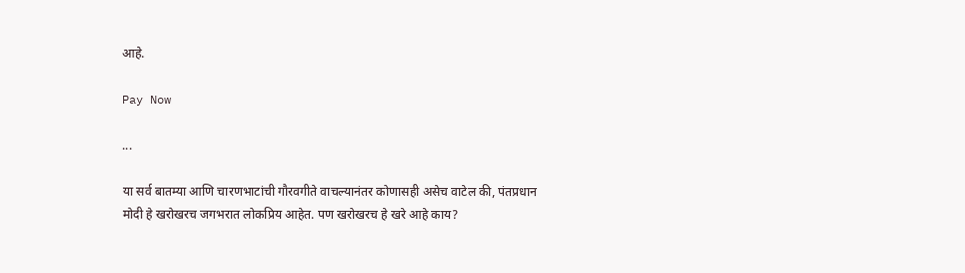आहे.

Pay Now

...

या सर्व बातम्या आणि चारणभाटांची गौरवगीते वाचल्यानंतर कोणासही असेच वाटेल की, पंतप्रधान मोदी हे खरोखरच जगभरात लोकप्रिय आहेत. पण खरोखरच हे खरे आहे काय?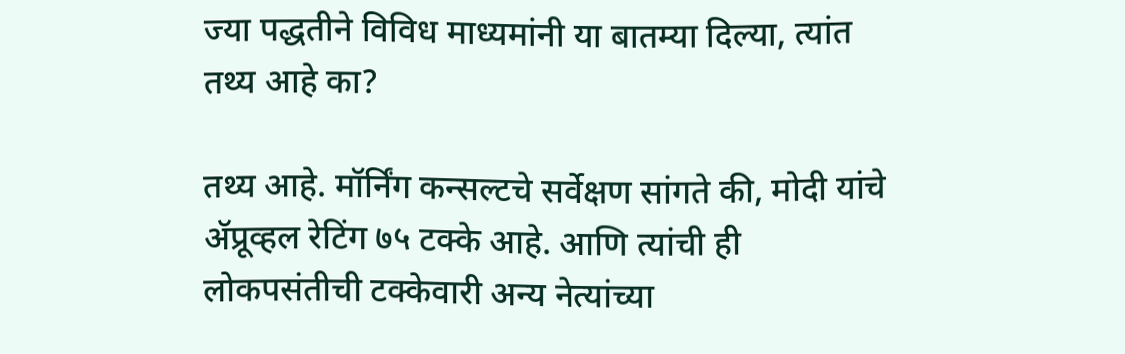ज्या पद्धतीने विविध माध्यमांनी या बातम्या दिल्या, त्यांत तथ्य आहे का?

तथ्य आहे. मॉर्निंग कन्सल्टचे सर्वेक्षण सांगते की, मोदी यांचे ॲप्रूव्हल रेटिंग ७५ टक्के आहे. आणि त्यांची ही लोकपसंतीची टक्केवारी अन्य नेत्यांच्या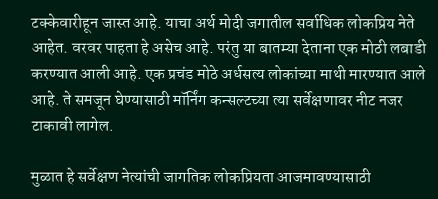टक्केवारीहून जास्त आहे. याचा अर्थ मोदी जगातील सर्वाधिक लोकप्रिय नेते आहेत. वरवर पाहता हे असेच आहे. परंतु या बातम्या देताना एक मोठी लबाडी करण्यात आली आहे. एक प्रचंड मोठे अर्धसत्य लोकांच्या माथी मारण्यात आले आहे. ते समजून घेण्यासाठी मॉर्निंग कन्सल्टच्या त्या सर्वेक्षणावर नीट नजर टाकावी लागेल.

मुळात हे सर्वेक्षण नेत्यांची जागतिक लोकप्रियता आजमावण्यासाठी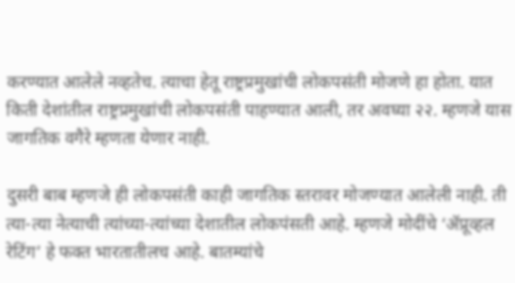करण्यात आलेले नव्हतेच. त्याचा हेतू राष्ट्रप्रमुखांची लोकपसंती मोजणे हा होता. यात किती देशांतील राष्ट्रप्रमुखांची लोकपसंती पाहण्यात आली, तर अवघ्या २२. म्हणजे यास जागतिक वगैरे म्हणता येणार नाही.

दुसरी बाब म्हणजे ही लोकपसंती काही जागतिक स्तरावर मोजण्यात आलेली नाही. ती त्या-त्या नेत्याची त्यांच्या-त्यांच्या देशातील लोकपंसती आहे. म्हणजे मोदींचे ‘ॲप्रूव्हल रेटिंग’ हे फक्त भारतातीलच आहे. बातम्यांचे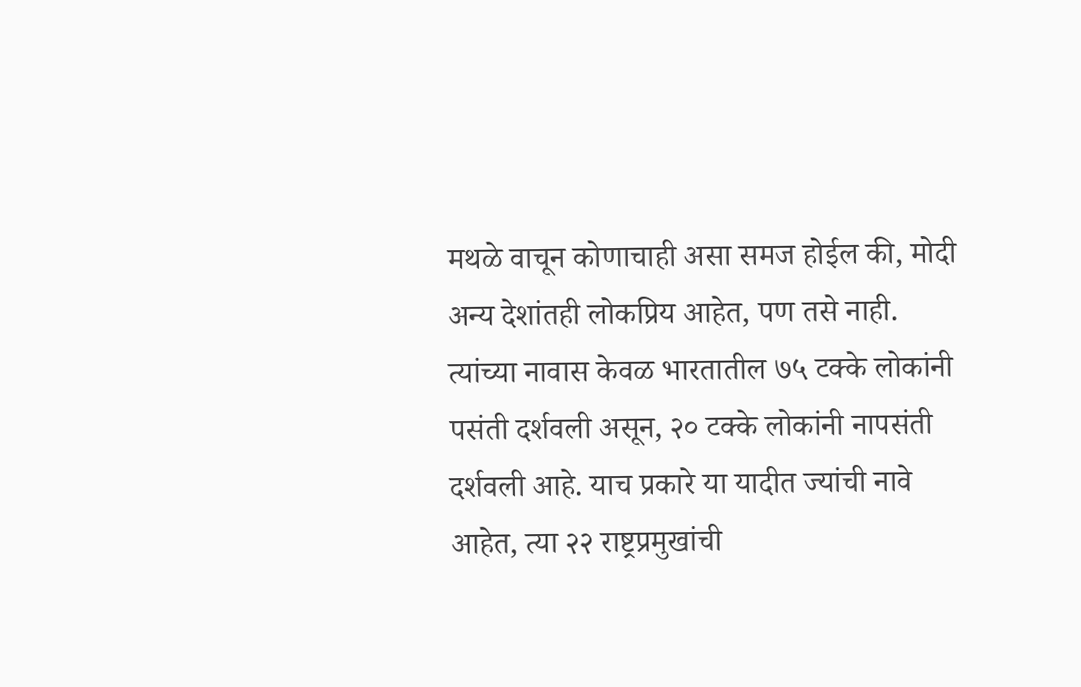मथळे वाचून कोणाचाही असा समज होईल की, मोदी अन्य देशांतही लोकप्रिय आहेत, पण तसे नाही. त्यांच्या नावास केवळ भारतातील ७५ टक्के लोकांनी पसंती दर्शवली असून, २० टक्के लोकांनी नापसंती दर्शवली आहे. याच प्रकारे या यादीत ज्यांची नावे आहेत, त्या २२ राष्ट्रप्रमुखांची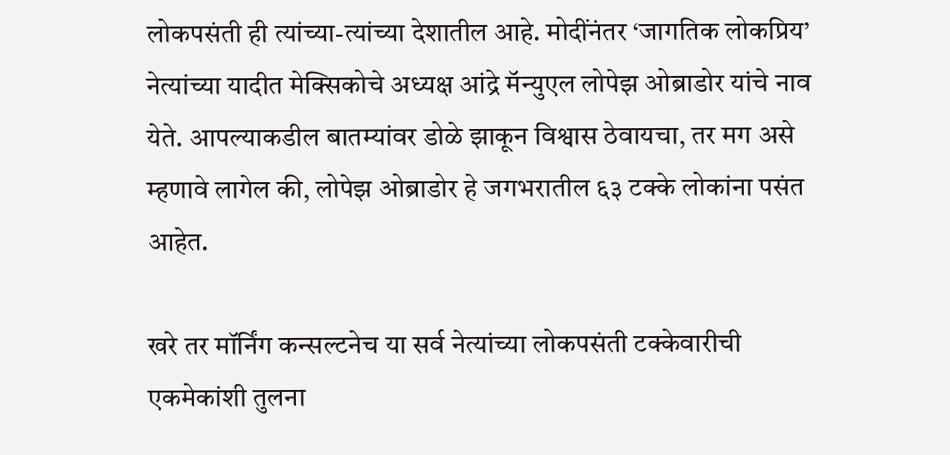लोकपसंती ही त्यांच्या-त्यांच्या देशातील आहे. मोदींनंतर ‘जागतिक लोकप्रिय’ नेत्यांच्या यादीत मेक्सिकोचे अध्यक्ष आंद्रे मॅन्युएल लोपेझ ओब्राडोर यांचे नाव येते. आपल्याकडील बातम्यांवर डोळे झाकून विश्वास ठेवायचा, तर मग असे म्हणावे लागेल की, लोपेझ ओब्राडोर हे जगभरातील ६३ टक्के लोकांना पसंत आहेत.

खरे तर मॉर्निंग कन्सल्टनेच या सर्व नेत्यांच्या लोकपसंती टक्केवारीची एकमेकांशी तुलना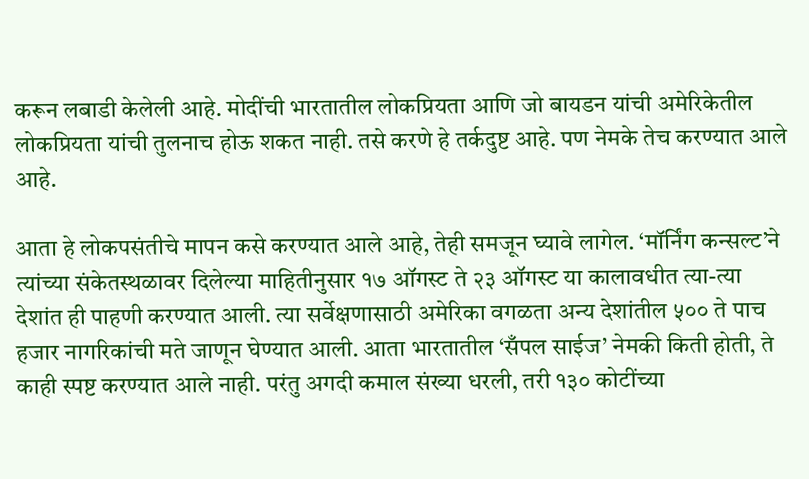करून लबाडी केलेली आहे. मोदींची भारतातील लोकप्रियता आणि जो बायडन यांची अमेरिकेतील लोकप्रियता यांची तुलनाच होऊ शकत नाही. तसे करणे हे तर्कदुष्ट आहे. पण नेमके तेच करण्यात आले आहे.

आता हे लोकपसंतीचे मापन कसे करण्यात आले आहे, तेही समजून घ्यावे लागेल. ‘मॉर्निंग कन्सल्ट’ने त्यांच्या संकेतस्थळावर दिलेल्या माहितीनुसार १७ ऑगस्ट ते २३ ऑगस्ट या कालावधीत त्या-त्या देशांत ही पाहणी करण्यात आली. त्या सर्वेक्षणासाठी अमेरिका वगळता अन्य देशांतील ५०० ते पाच हजार नागरिकांची मते जाणून घेण्यात आली. आता भारतातील ‘सँपल साईज’ नेमकी किती होती, ते काही स्पष्ट करण्यात आले नाही. परंतु अगदी कमाल संख्या धरली, तरी १३० कोटींच्या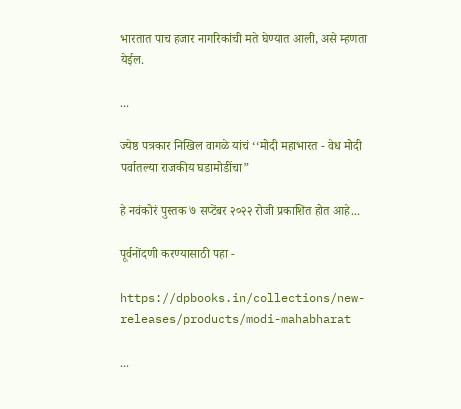भारतात पाच हजार नागरिकांची मते घेण्यात आली, असे म्हणता येईल.

...

ज्येष्ठ पत्रकार निखिल वागळे यांचं ‘‘मोदी महाभारत - वेध मोदी पर्वातल्या राजकीय घडामोडींचा”

हे नवंकोरं पुस्तक ७ सप्टेंबर २०२२ रोजी प्रकाशित होत आहे...

पूर्वनोंदणी करण्यासाठी पहा -

https://dpbooks.in/collections/new-releases/products/modi-mahabharat

...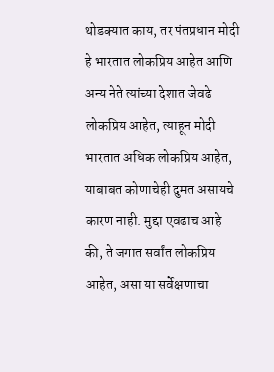थोडक्यात काय, तर पंतप्रधान मोदी हे भारतात लोकप्रिय आहेत आणि अन्य नेते त्यांच्या देशात जेवढे लोकप्रिय आहेत, त्याहून मोदी भारतात अधिक लोकप्रिय आहेत, याबाबत कोणाचेही दुमत असायचे कारण नाही. मुद्दा एवढाच आहे की, ते जगात सर्वांत लोकप्रिय आहेत, असा या सर्वेक्षणाचा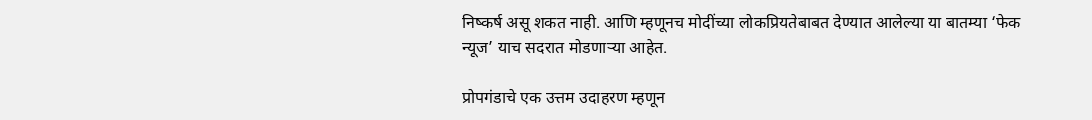निष्कर्ष असू शकत नाही. आणि म्हणूनच मोदींच्या लोकप्रियतेबाबत देण्यात आलेल्या या बातम्या ‘फेक न्यूज’ याच सदरात मोडणाऱ्या आहेत.

प्रोपगंडाचे एक उत्तम उदाहरण म्हणून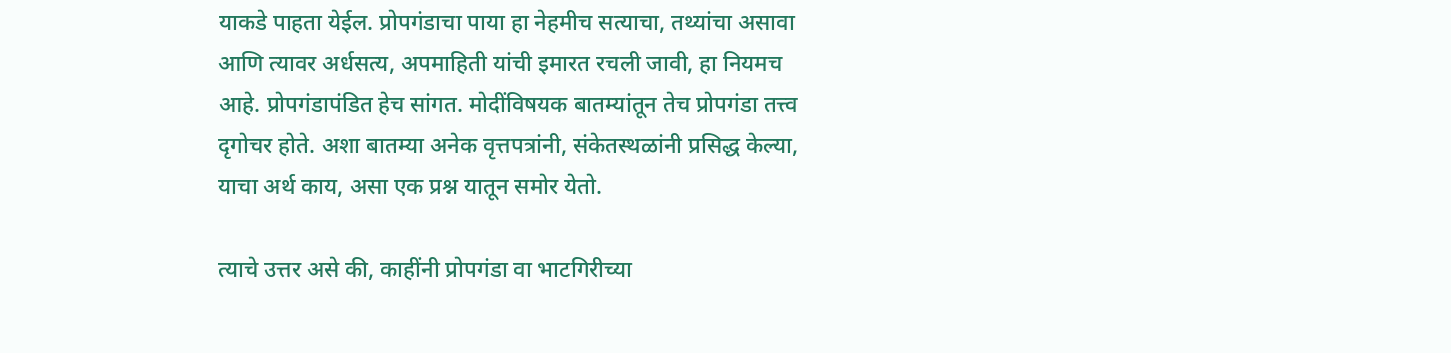याकडे पाहता येईल. प्रोपगंडाचा पाया हा नेहमीच सत्याचा, तथ्यांचा असावा आणि त्यावर अर्धसत्य, अपमाहिती यांची इमारत रचली जावी, हा नियमच आहे. प्रोपगंडापंडित हेच सांगत. मोदींविषयक बातम्यांतून तेच प्रोपगंडा तत्त्व दृगोचर होते. अशा बातम्या अनेक वृत्तपत्रांनी, संकेतस्थळांनी प्रसिद्ध केल्या, याचा अर्थ काय, असा एक प्रश्न यातून समोर येतो.

त्याचे उत्तर असे की, काहींनी प्रोपगंडा वा भाटगिरीच्या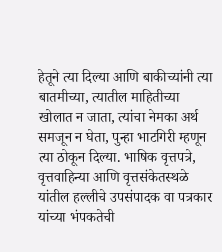हेतूने त्या दिल्या आणि बाकीच्यांनी त्या बातमीच्या, त्यातील माहितीच्या खोलात न जाता, त्यांचा नेमका अर्थ समजून न घेता, पुन्हा भाटगिरी म्हणून त्या ठोकून दिल्या. भाषिक वृत्तपत्रे, वृत्तवाहिन्या आणि वृत्तसंकेतस्थळे यांतील हल्लीचे उपसंपादक वा पत्रकार यांच्या भंपकतेची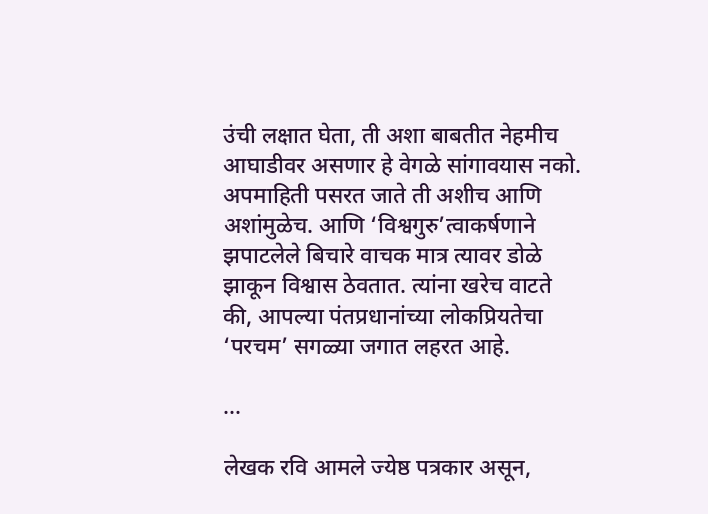उंची लक्षात घेता, ती अशा बाबतीत नेहमीच आघाडीवर असणार हे वेगळे सांगावयास नको. अपमाहिती पसरत जाते ती अशीच आणि अशांमुळेच. आणि ‘विश्वगुरु’त्वाकर्षणाने झपाटलेले बिचारे वाचक मात्र त्यावर डोळे झाकून विश्वास ठेवतात. त्यांना खरेच वाटते की, आपल्या पंतप्रधानांच्या लोकप्रियतेचा ‘परचम’ सगळ्या जगात लहरत आहे.

...

लेखक रवि आमले ज्येष्ठ पत्रकार असून,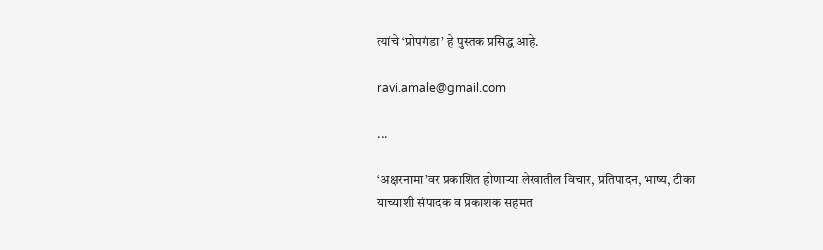त्यांचे ‘प्रोपगंडा’ हे पुस्तक प्रसिद्ध आहे.

ravi.amale@gmail.com

...

‘अक्षरनामा’वर प्रकाशित होणाऱ्या लेखातील विचार, प्रतिपादन, भाष्य, टीका याच्याशी संपादक व प्रकाशक सहमत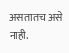असतातच असे नाही.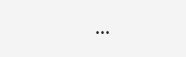...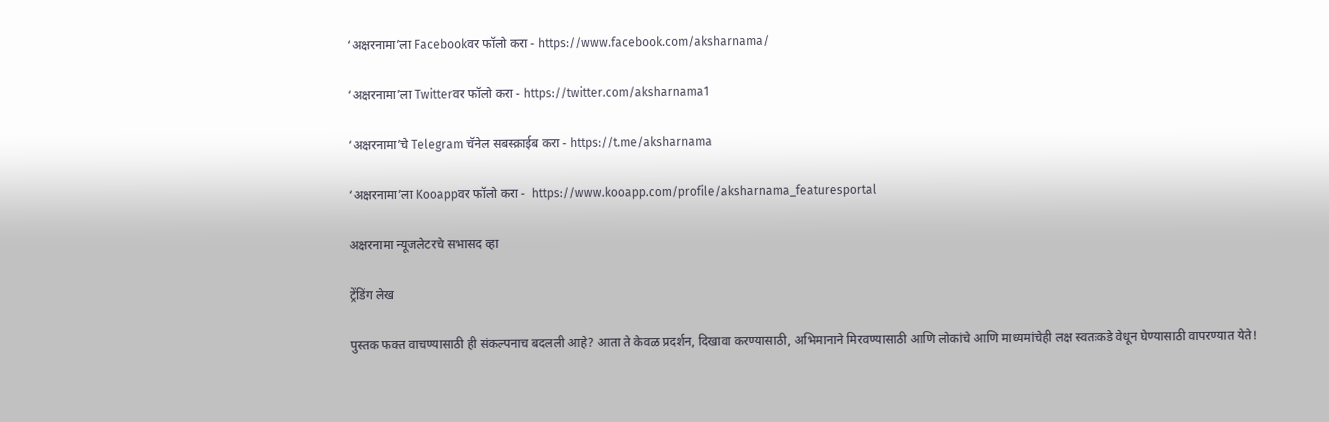‘अक्षरनामा’ला Facebookवर फॉलो करा - https://www.facebook.com/aksharnama/

‘अक्षरनामा’ला Twitterवर फॉलो करा - https://twitter.com/aksharnama1

‘अक्षरनामा’चे Telegram चॅनेल सबस्क्राईब करा - https://t.me/aksharnama

‘अक्षरनामा’ला Kooappवर फॉलो करा -  https://www.kooapp.com/profile/aksharnama_featuresportal

अक्षरनामा न्यूजलेटरचे सभासद व्हा

ट्रेंडिंग लेख

पुस्तक फक्त वाचण्यासाठी ही संकल्पनाच बदलली आहे? आता ते केवळ प्रदर्शन, दिखावा करण्यासाठी, अभिमानाने मिरवण्यासाठी आणि लोकांचे आणि माध्यमांचेही लक्ष स्वतःकडे वेधून घेण्यासाठी वापरण्यात येते!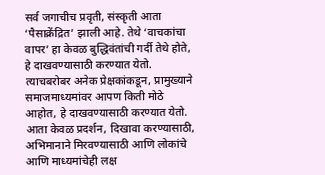सर्व जगाचीच प्रवृती, संस्कृती आता ‘पैसाक्रेंद्रित’ झाली आहे. तेथे ‘वाचकांचा वापर’ हा केवळ बुद्धिवंतांची गर्दी तेथे होते, हे दाखवण्यासाठी करण्यात येतो. त्याचबरोबर अनेक प्रेक्षकांकडून, प्रामुख्याने समाजमाध्यमांवर आपण किती मोठे आहोत, हे दाखवण्यासाठी करण्यात येतो. आता केवळ प्रदर्शन, दिखावा करण्यासाठी, अभिमानाने मिरवण्यासाठी आणि लोकांचे आणि माध्यमांचेही लक्ष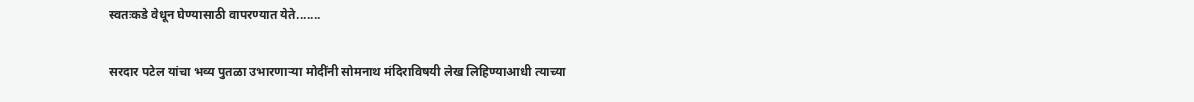स्वतःकडे वेधून घेण्यासाठी वापरण्यात येते.......

सरदार पटेल यांचा भव्य पुतळा उभारणार्‍या मोदींनी सोमनाथ मंदिराविषयी लेख लिहिण्याआधी त्याच्या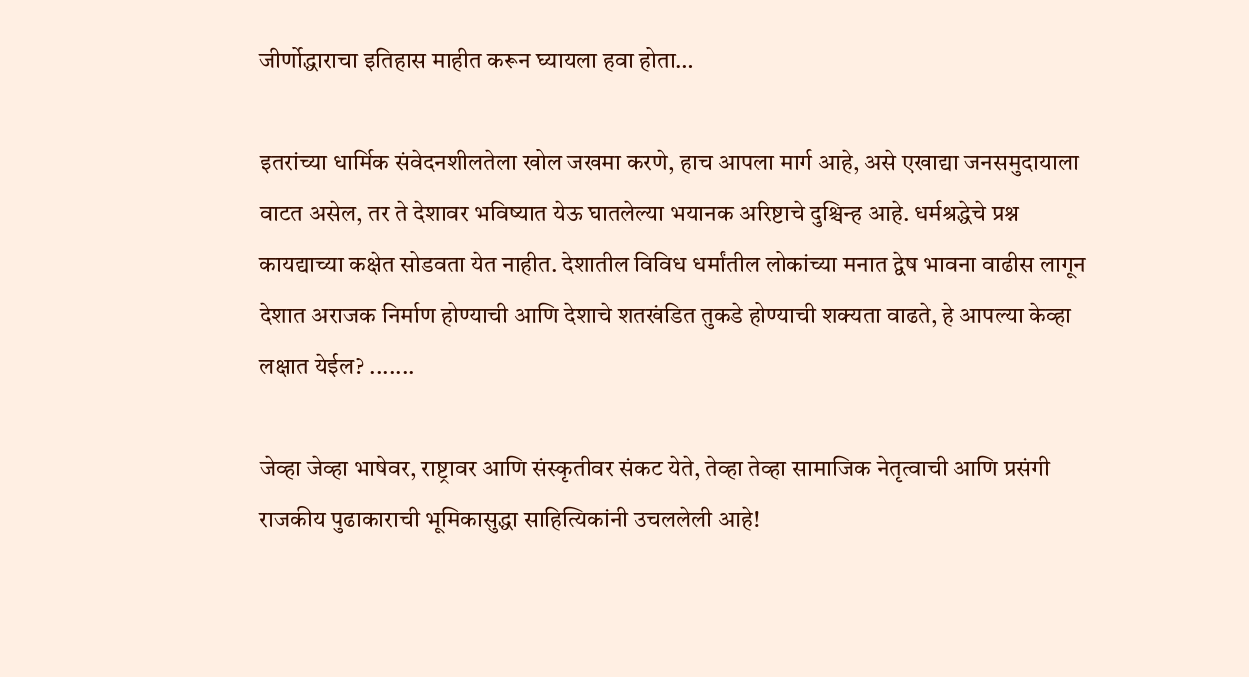जीर्णोद्धाराचा इतिहास माहीत करून घ्यायला हवा होता…

इतरांच्या धार्मिक संवेदनशीलतेला खोल जखमा करणे, हाच आपला मार्ग आहे, असे एखाद्या जनसमुदायाला वाटत असेल, तर ते देशावर भविष्यात येऊ घातलेल्या भयानक अरिष्टाचे दुश्चिन्ह आहे. धर्मश्रद्धेचे प्रश्न कायद्याच्या कक्षेत सोडवता येत नाहीत. देशातील विविध धर्मांतील लोकांच्या मनात द्वेष भावना वाढीस लागून देशात अराजक निर्माण होण्याची आणि देशाचे शतखंडित तुकडे होण्याची शक्यता वाढते, हे आपल्या केव्हा लक्षात येईल? .......

जेव्हा जेव्हा भाषेवर, राष्ट्रावर आणि संस्कृतीवर संकट येते, तेव्हा तेव्हा सामाजिक नेतृत्वाची आणि प्रसंगी राजकीय पुढाकाराची भूमिकासुद्धा साहित्यिकांनी उचललेली आहे!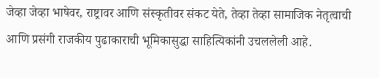जेव्हा जेव्हा भाषेवर, राष्ट्रावर आणि संस्कृतीवर संकट येते, तेव्हा तेव्हा सामाजिक नेतृत्वाची आणि प्रसंगी राजकीय पुढाकाराची भूमिकासुद्धा साहित्यिकांनी उचललेली आहे.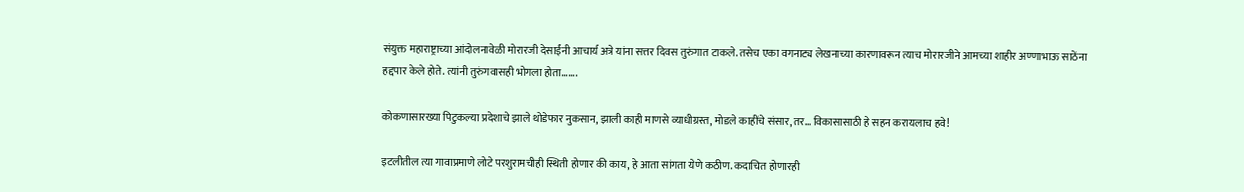संयुक्त महाराष्ट्राच्या आंदोलनावेळी मोरारजी देसाईंनी आचार्य अत्रे यांना सत्तर दिवस तुरुंगात टाकले. तसेच एका वगनाट्य लेखनाच्या कारणावरून त्याच मोरारजीने आमच्या शाहीर अण्णाभाऊ साठेंना हद्दपार केले होते. त्यांनी तुरुंगवासही भोगला होता.......

कोकणासारख्या पिटुकल्या प्रदेशाचे झाले थोडेफार नुकसान, झाली काही माणसे व्याधीग्रस्त, मोडले काहींचे संसार, तर… विकासासाठी हे सहन करायलाच हवे!

इटलीतील त्या गावाप्रमाणे लोटे परशुरामचीही स्थिती होणार की काय, हे आता सांगता येणे कठीण. कदाचित होणारही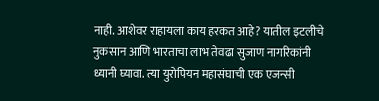नाही. आशेवर राहायला काय हरकत आहे? यातील इटलीचे नुकसान आणि भारताचा लाभ तेवढा सुजाण नागरिकांनी ध्यानी घ्यावा. त्या युरोपियन महासंघाची एक एजन्सी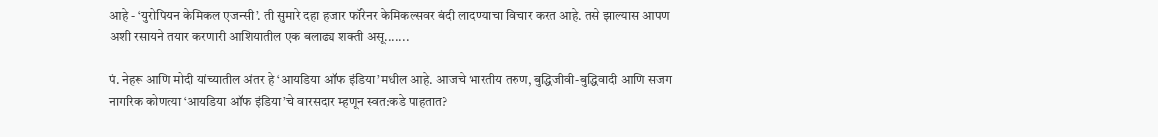आहे - ‘युरोपियन केमिकल एजन्सी’. ती सुमारे दहा हजार फॉरेनर केमिकल्सवर बंदी लादण्याचा विचार करत आहे. तसे झाल्यास आपण अशी रसायने तयार करणारी आशियातील एक बलाढ्य शक्ती असू.......

पं. नेहरू आणि मोदी यांच्यातील अंतर हे ‘आयडिया ऑफ इंडिया’मधील आहे. आजचे भारतीय तरुण, बुद्धिजीवी-बुद्धिवादी आणि सजग नागरिक कोणत्या ‘आयडिया ऑफ इंडिया’चे वारसदार म्हणून स्वत:कडे पाहतात?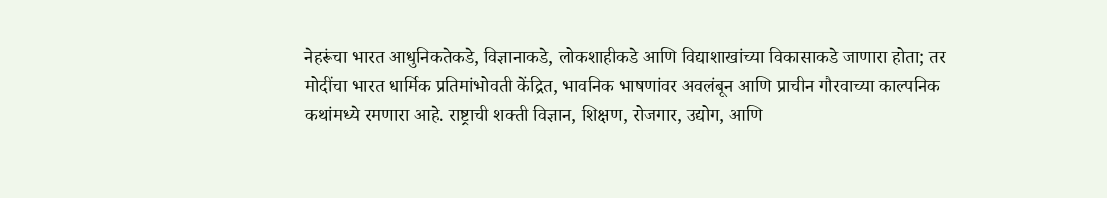नेहरूंचा भारत आधुनिकतेकडे, विज्ञानाकडे, लोकशाहीकडे आणि विद्याशाखांच्या विकासाकडे जाणारा होता; तर मोदींचा भारत धार्मिक प्रतिमांभोवती केंद्रित, भावनिक भाषणांवर अवलंबून आणि प्राचीन गौरवाच्या काल्पनिक कथांमध्ये रमणारा आहे. राष्ट्राची शक्ती विज्ञान, शिक्षण, रोजगार, उद्योग, आणि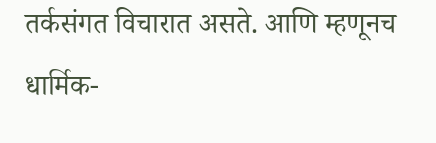तर्कसंगत विचारात असते. आणि म्हणूनच धार्मिक-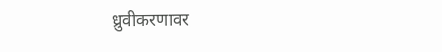ध्रुवीकरणावर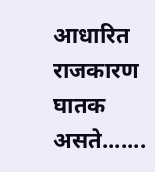आधारित राजकारण घातक असते.......